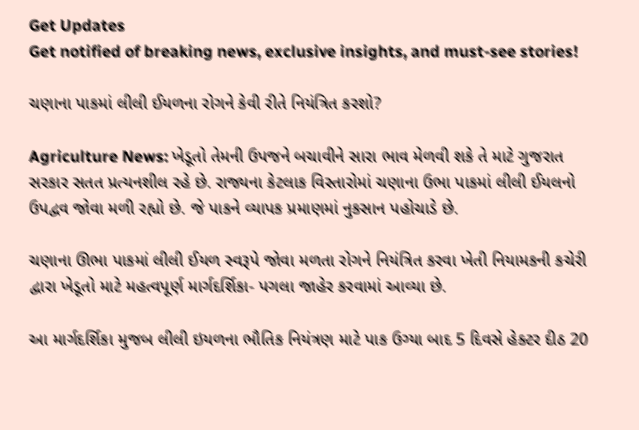Get Updates
Get notified of breaking news, exclusive insights, and must-see stories!

ચણાના પાકમાં લીલી ઈયળના રોગને કેવી રીતે નિયંત્રિત કરશો?

Agriculture News: ખેડૂતો તેમની ઉપજને બચાવીને સારા ભાવ મેળવી શકે તે માટે ગુજરાત સરકાર સતત પ્રત્યનશીલ રહે છે. રાજ્યના કેટલાક વિસ્તારોમાં ચણાના ઉભા પાકમાં લીલી ઈયલનો ઉપદ્વવ જોવા મળી રહ્યો છે. જે પાકને વ્યાપક પ્રમાણમાં નુકસાન પહોચાડે છે.

ચણાના ઊભા પાકમાં લીલી ઈયળ સ્વરૂપે જોવા મળતા રોગને નિયંત્રિત કરવા ખેતી નિયામકની કચેરી દ્વારા ખેડૂતો માટે મહત્વપૂર્ણ માર્ગદર્શિકા- પગલા જાહેર કરવામાં આવ્યા છે.

આ માર્ગદર્શિકા મુજબ લીલી ઇયળના ભૌતિક નિયંત્રણ માટે પાક ઉગ્યા બાદ 5 દિવસે હેક્ટર દીઠ 20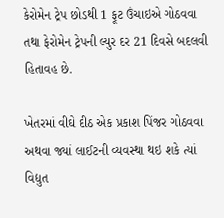કેરોમેન ટ્રેપ છોડથી 1 ફૂટ ઉંચાઇએ ગોઠવવા તથા ફેરોમેન ટ્રેપની લ્યુર દર 21 દિવસે બદલવી હિતાવહ છે.

ખેતરમાં વીઘે દીઠ એક પ્રકાશ પિંજર ગોઠવવા અથવા જ્યાં લાઈટની વ્યવસ્થા થઇ શકે ત્યાં વિદ્યુત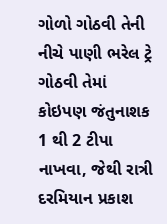ગોળો ગોઠવી તેની નીચે પાણી ભરેલ ટ્રે ગોઠવી તેમાં કોઇપણ જંતુનાશક 1 થી 2 ટીપા નાખવા, જેથી રાત્રી દરમિયાન પ્રકાશ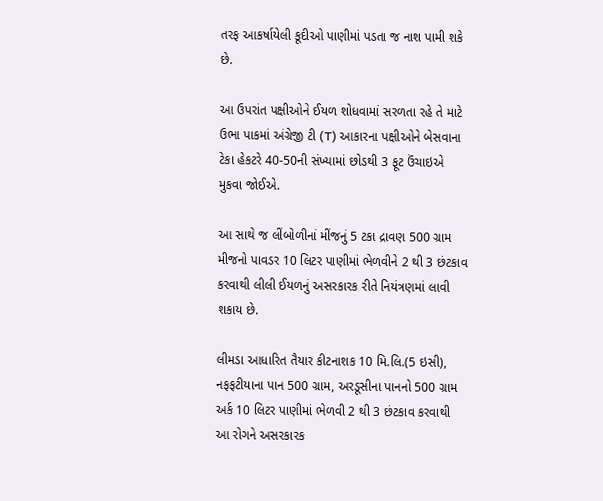તરફ આકર્ષાયેલી કૂદીઓ પાણીમાં પડતા જ નાશ પામી શકે છે.

આ ઉપરાંત પક્ષીઓને ઈયળ શોધવામાં સરળતા રહે તે માટે ઉભા પાકમાં અંગ્રેજી ટી (T) આકારના પક્ષીઓને બેસવાના ટેકા હેકટરે 40-50ની સંખ્યામાં છોડથી 3 ફૂટ ઉંચાઇએ મુકવા જોઈએ.

આ સાથે જ લીંબોળીનાં મીંજનું 5 ટકા દ્રાવણ 500 ગ્રામ મીજનો પાવડર 10 લિટર પાણીમાં ભેળવીને 2 થી 3 છંટકાવ કરવાથી લીલી ઈયળનું અસરકારક રીતે નિયંત્રણમાં લાવી શકાય છે.

લીમડા આધારિત તૈયાર કીટનાશક 10 મિ.લિ.(5 ઇસી), નફફટીયાના પાન 500 ગ્રામ, અરડૂસીના પાનનો 500 ગ્રામ અર્ક 10 લિટર પાણીમાં ભેળવી 2 થી 3 છંટકાવ કરવાથી આ રોગને અસરકારક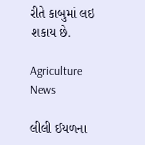રીતે કાબુમાં લઇ શકાય છે.

Agriculture News

લીલી ઈયળના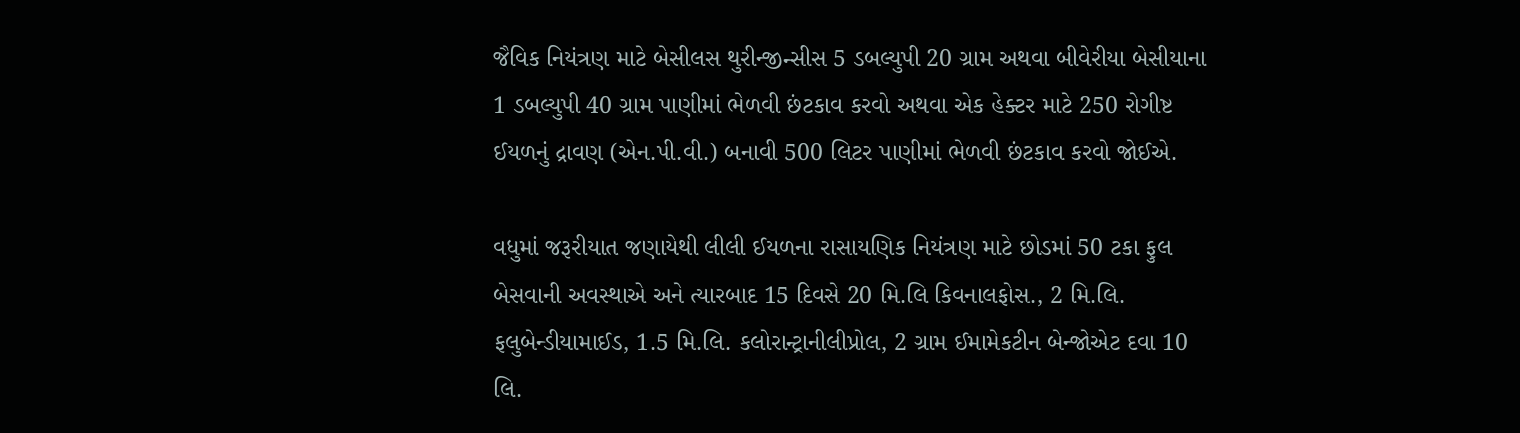જૈવિક નિયંત્રણ માટે બેસીલસ થુરીન્જીન્સીસ 5 ડબલ્યુપી 20 ગ્રામ અથવા બીવેરીયા બેસીયાના 1 ડબલ્યુપી 40 ગ્રામ પાણીમાં ભેળવી છંટકાવ કરવો અથવા એક હેક્ટર માટે 250 રોગીષ્ટ ઈયળનું દ્રાવણ (એન.પી.વી.) બનાવી 500 લિટર પાણીમાં ભેળવી છંટકાવ કરવો જોઈએ.

વધુમાં જરૂરીયાત જણાયેથી લીલી ઈયળના રાસાયણિક નિયંત્રણ માટે છોડમાં 50 ટકા ફુલ બેસવાની અવસ્થાએ અને ત્યારબાદ 15 દિવસે 20 મિ.લિ કિવનાલફોસ., 2 મિ.લિ. ફલુબેન્ડીયામાઈડ, 1.5 મિ.લિ. કલોરાન્ટ્રાનીલીપ્રોલ, 2 ગ્રામ ઈમામેકટીન બેન્જોએટ દવા 10 લિ.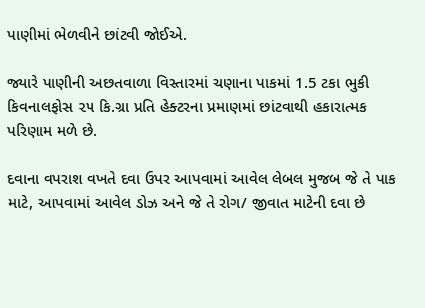પાણીમાં ભેળવીને છાંટવી જોઈએ.

જ્યારે પાણીની અછતવાળા વિસ્તારમાં ચણાના પાકમાં 1.5 ટકા ભુકી કિવનાલફોસ ૨૫ કિ.ગ્રા પ્રતિ હેક્ટરના પ્રમાણમાં છાંટવાથી હકારાત્મક પરિણામ મળે છે.

દવાના વપરાશ વખતે દવા ઉપર આપવામાં આવેલ લેબલ મુજબ જે તે પાક માટે, આપવામાં આવેલ ડોઝ અને જે તે રોગ/ જીવાત માટેની દવા છે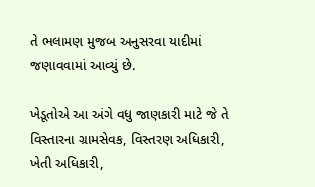તે ભલામણ મુજબ અનુસરવા યાદીમાં જણાવવામાં આવ્યું છે.

ખેડૂતોએ આ અંગે વધુ જાણકારી માટે જે તે વિસ્તારના ગ્રામસેવક, વિસ્તરણ અધિકારી, ખેતી અધિકારી,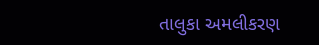તાલુકા અમલીકરણ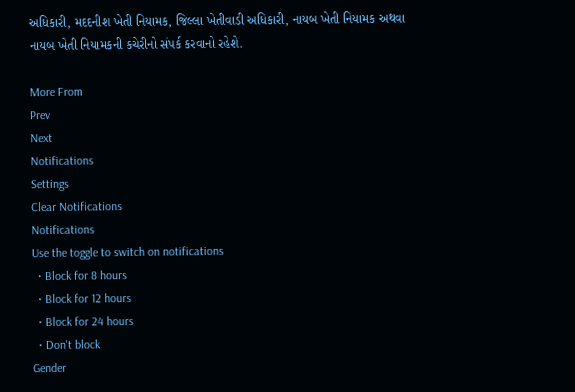અધિકારી, મદદનીશ ખેતી નિયામક, જિલ્લા ખેતીવાડી અધિકારી, નાયબ ખેતી નિયામક અથવા નાયબ ખેતી નિયામકની કચેરીનો સંપર્ક કરવાનો રહેશે.

More From
Prev
Next
Notifications
Settings
Clear Notifications
Notifications
Use the toggle to switch on notifications
  • Block for 8 hours
  • Block for 12 hours
  • Block for 24 hours
  • Don't block
Gender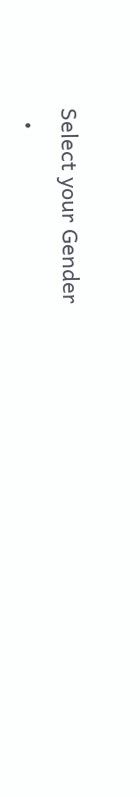Select your Gender
  •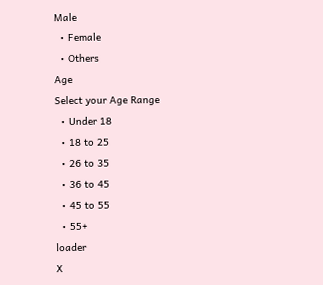Male
  • Female
  • Others
Age
Select your Age Range
  • Under 18
  • 18 to 25
  • 26 to 35
  • 36 to 45
  • 45 to 55
  • 55+
loader
X